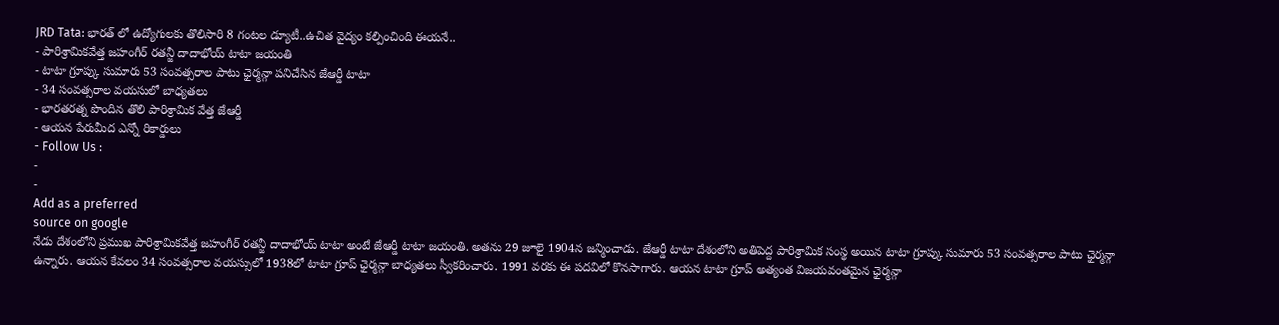JRD Tata: భారత్ లో ఉద్యోగులకు తొలిసారి 8 గంటల డ్యూటీ..ఉచిత వైద్యం కల్పించింది ఈయనే..
- పారిశ్రామికవేత్త జహంగీర్ రతన్జీ దాదాభోయ్ టాటా జయంతి
- టాటా గ్రూప్కు సుమారు 53 సంవత్సరాల పాటు ఛైర్మన్గా పనిచేసిన జేఆర్డీ టాటా
- 34 సంవత్సరాల వయసులో బాధ్యతలు
- భారతరత్న పొందిన తొలి పారిశ్రామిక వేత్త జేఆర్డీ
- ఆయన పేరుమీద ఎన్నో రికార్డులు
- Follow Us :
-
-
Add as a preferred
source on google
నేడు దేశంలోని ప్రముఖ పారిశ్రామికవేత్త జహంగీర్ రతన్జీ దాదాభోయ్ టాటా అంటే జేఆర్డీ టాటా జయంతి. అతను 29 జూలై 1904న జన్మించాడు. జేఆర్డీ టాటా దేశంలోని అతిపెద్ద పారిశ్రామిక సంస్థ అయిన టాటా గ్రూప్కు సుమారు 53 సంవత్సరాల పాటు ఛైర్మన్గా ఉన్నారు. ఆయన కేవలం 34 సంవత్సరాల వయస్సులో 1938లో టాటా గ్రూప్ ఛైర్మన్గా బాధ్యతలు స్వీకరించారు. 1991 వరకు ఈ పదవిలో కొనసాగారు. ఆయన టాటా గ్రూప్ అత్యంత విజయవంతమైన ఛైర్మన్గా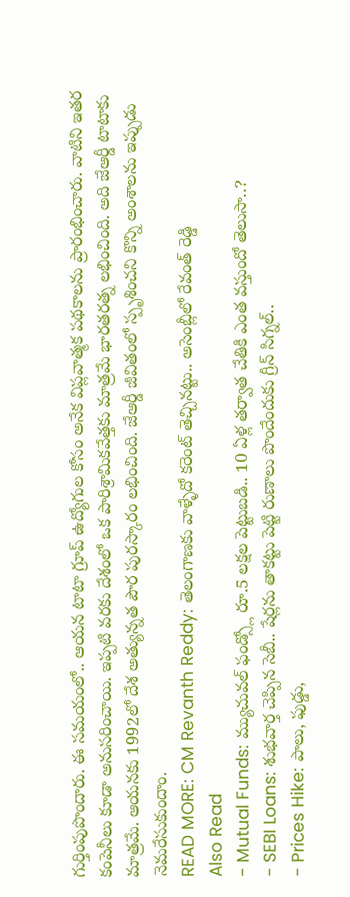గుర్తింపుపొందారు. ఈ సమయంలో.. ఆయన టాటా గ్రూప్ ఉద్యోగుల కోసం అనేక విప్లవాత్మక పథకాలను ప్రారంభించారు. వాటిని ఇతర కంపెనీలు కూడా అనుసరించాయి. ఇప్పటి వరకు దేశంలో ఒక పారిశ్రామికవేత్తకు మాత్రమే భారతరత్న లభించింది. అది జేఆర్డీ టాటాకు మాత్రమే. ఆయనకు 1992లో దేశ అత్యున్నత పౌర పురస్కారం లభించింది. జేఆర్డీ జీవితంలో స్పృశించని కొన్ని అంశాలను ఇప్పుడు నెమరేసుకుందాం.
READ MORE: CM Revanth Reddy: తెలంగాణకు వాళ్ళేదో కరెంట్ తెచ్చినట్టు.. అసెంబ్లీలో రేవంత్ రెడ్డి
Also Read
- Mutual Funds: మ్యుచువల్ ఫండ్స్లో రూ.5 లక్షల పెట్టుబడి.. 10 ఏళ్ల తర్వాత చేతికి ఎంత వస్తుందో తెలుసా..?
- SEBI Loans: శుభవార్త చెప్పిన సెబీ.. షేర్లను తాకట్టు పెట్టి రుణాలు పొందేందుకు గ్రీన్ సిగ్నల్..
- Prices Hike: పాలు, ఫుడ్డు,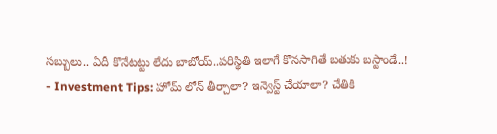సబ్బులు.. ఏదీ కొనేటట్టు లేదు బాబోయ్..పరిస్థితి ఇలాగే కొనసాగితే బతుకు బస్టాండే..!
- Investment Tips: హోమ్ లోన్ తీర్చాలా? ఇన్వెస్ట్ చేయాలా? చేతికి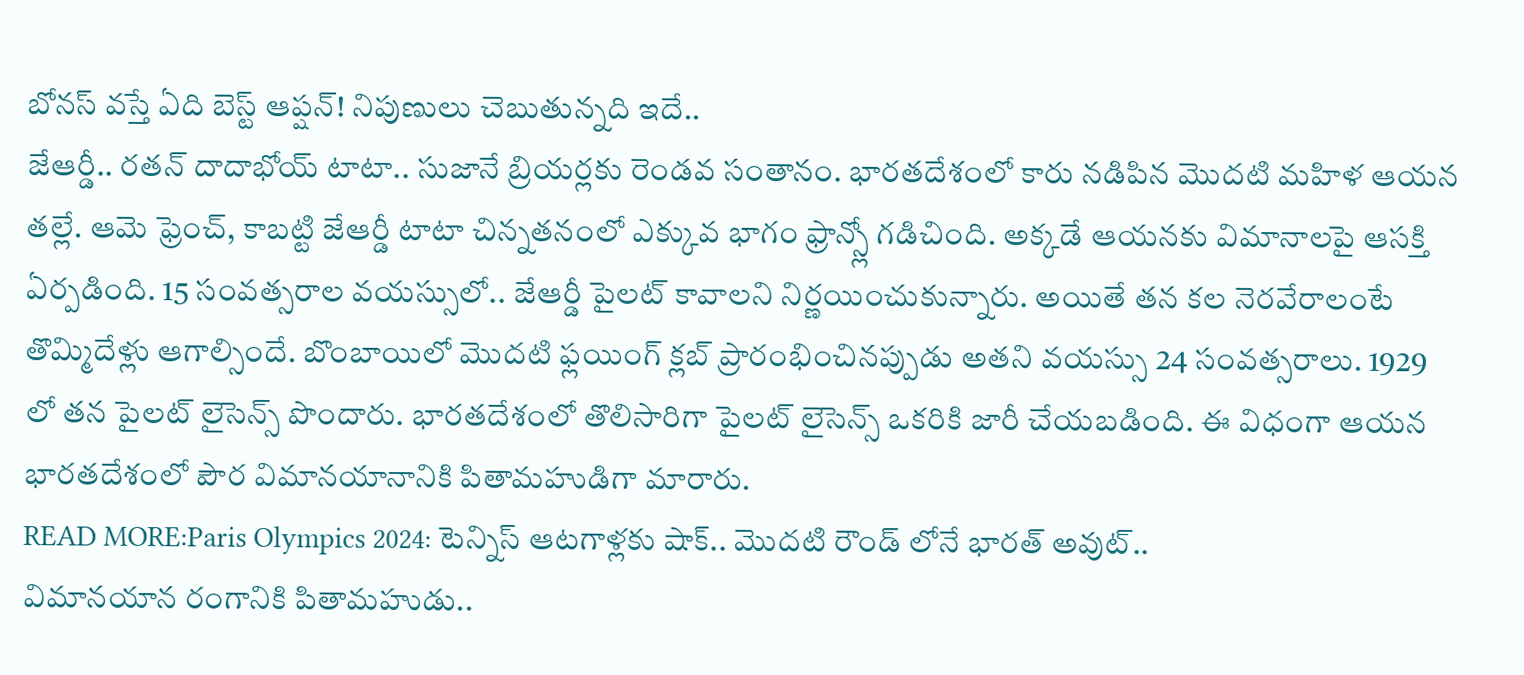బోనస్ వస్తే ఏది బెస్ట్ ఆప్షన్! నిపుణులు చెబుతున్నది ఇదే..
జేఆర్డీ.. రతన్ దాదాభోయ్ టాటా.. సుజానే బ్రియర్లకు రెండవ సంతానం. భారతదేశంలో కారు నడిపిన మొదటి మహిళ ఆయన తల్లే. ఆమె ఫ్రెంచ్, కాబట్టి జేఆర్డీ టాటా చిన్నతనంలో ఎక్కువ భాగం ఫ్రాన్స్లో గడిచింది. అక్కడే ఆయనకు విమానాలపై ఆసక్తి ఏర్పడింది. 15 సంవత్సరాల వయస్సులో.. జేఆర్డీ పైలట్ కావాలని నిర్ణయించుకున్నారు. అయితే తన కల నెరవేరాలంటే తొమ్మిదేళ్లు ఆగాల్సిందే. బొంబాయిలో మొదటి ఫ్లయింగ్ క్లబ్ ప్రారంభించినప్పుడు అతని వయస్సు 24 సంవత్సరాలు. 1929 లో తన పైలట్ లైసెన్స్ పొందారు. భారతదేశంలో తొలిసారిగా పైలట్ లైసెన్స్ ఒకరికి జారీ చేయబడింది. ఈ విధంగా ఆయన భారతదేశంలో పౌర విమానయానానికి పితామహుడిగా మారారు.
READ MORE:Paris Olympics 2024: టెన్నిస్ ఆటగాళ్లకు షాక్.. మొదటి రౌండ్ లోనే భారత్ అవుట్..
విమానయాన రంగానికి పితామహుడు..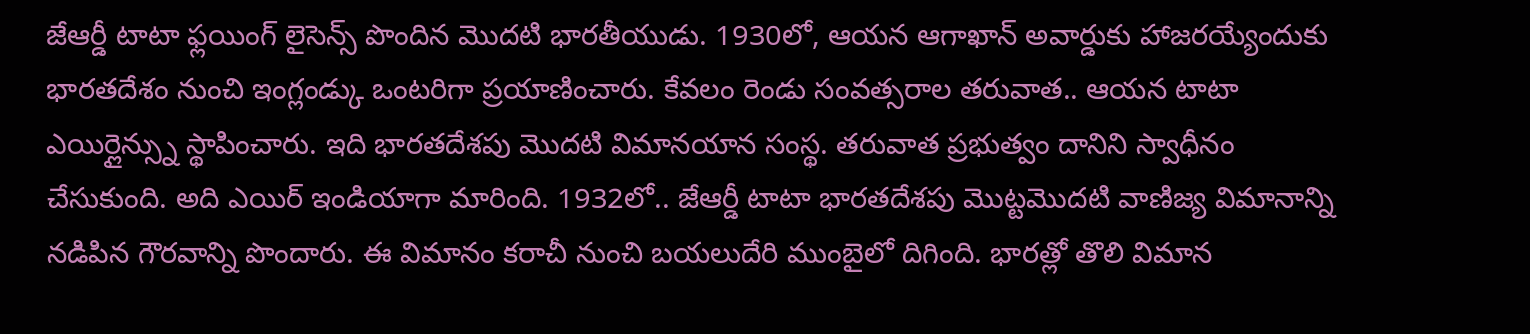జేఆర్డీ టాటా ఫ్లయింగ్ లైసెన్స్ పొందిన మొదటి భారతీయుడు. 1930లో, ఆయన ఆగాఖాన్ అవార్డుకు హాజరయ్యేందుకు భారతదేశం నుంచి ఇంగ్లండ్కు ఒంటరిగా ప్రయాణించారు. కేవలం రెండు సంవత్సరాల తరువాత.. ఆయన టాటా ఎయిర్లైన్స్ను స్థాపించారు. ఇది భారతదేశపు మొదటి విమానయాన సంస్థ. తరువాత ప్రభుత్వం దానిని స్వాధీనం చేసుకుంది. అది ఎయిర్ ఇండియాగా మారింది. 1932లో.. జేఆర్డీ టాటా భారతదేశపు మొట్టమొదటి వాణిజ్య విమానాన్ని నడిపిన గౌరవాన్ని పొందారు. ఈ విమానం కరాచీ నుంచి బయలుదేరి ముంబైలో దిగింది. భారత్లో తొలి విమాన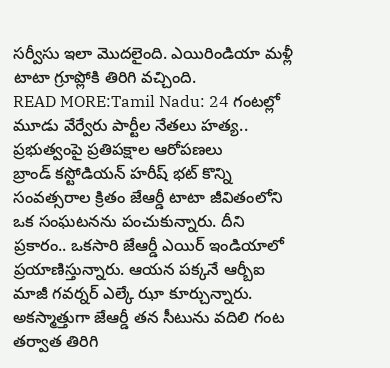సర్వీసు ఇలా మొదలైంది. ఎయిరిండియా మళ్లీ టాటా గ్రూప్లోకి తిరిగి వచ్చింది.
READ MORE:Tamil Nadu: 24 గంటల్లో మూడు వేర్వేరు పార్టీల నేతలు హత్య.. ప్రభుత్వంపై ప్రతిపక్షాల ఆరోపణలు
బ్రాండ్ కస్టోడియన్ హరీష్ భట్ కొన్ని సంవత్సరాల క్రితం జేఆర్డీ టాటా జీవితంలోని ఒక సంఘటనను పంచుకున్నారు. దీని ప్రకారం.. ఒకసారి జేఆర్డీ ఎయిర్ ఇండియాలో ప్రయాణిస్తున్నారు. ఆయన పక్కనే ఆర్బీఐ మాజీ గవర్నర్ ఎల్కే ఝా కూర్చున్నారు. అకస్మాత్తుగా జేఆర్డీ తన సీటును వదిలి గంట తర్వాత తిరిగి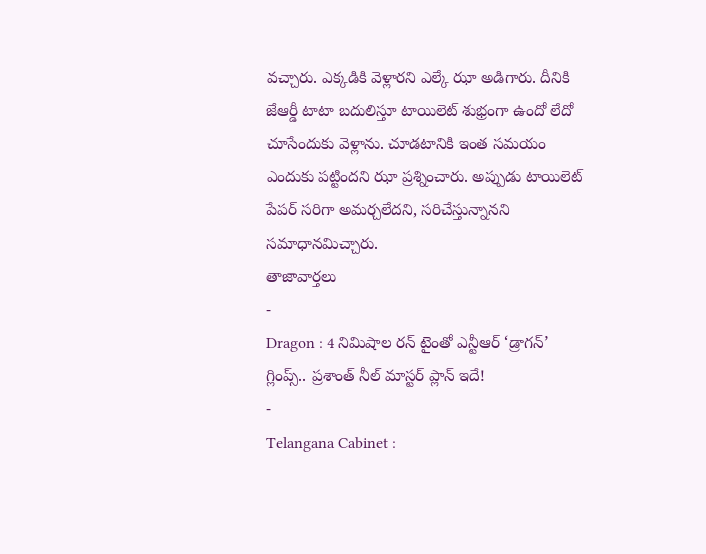వచ్చారు. ఎక్కడికి వెళ్లారని ఎల్కే ఝా అడిగారు. దీనికి జేఆర్డీ టాటా బదులిస్తూ టాయిలెట్ శుభ్రంగా ఉందో లేదో చూసేందుకు వెళ్లాను. చూడటానికి ఇంత సమయం ఎందుకు పట్టిందని ఝా ప్రశ్నించారు. అప్పుడు టాయిలెట్ పేపర్ సరిగా అమర్చలేదని, సరిచేస్తున్నానని సమాధానమిచ్చారు.
తాజావార్తలు
-
Dragon : 4 నిమిషాల రన్ టైంతో ఎన్టీఆర్ ‘డ్రాగన్’ గ్లింప్స్.. ప్రశాంత్ నీల్ మాస్టర్ ప్లాన్ ఇదే!
-
Telangana Cabinet :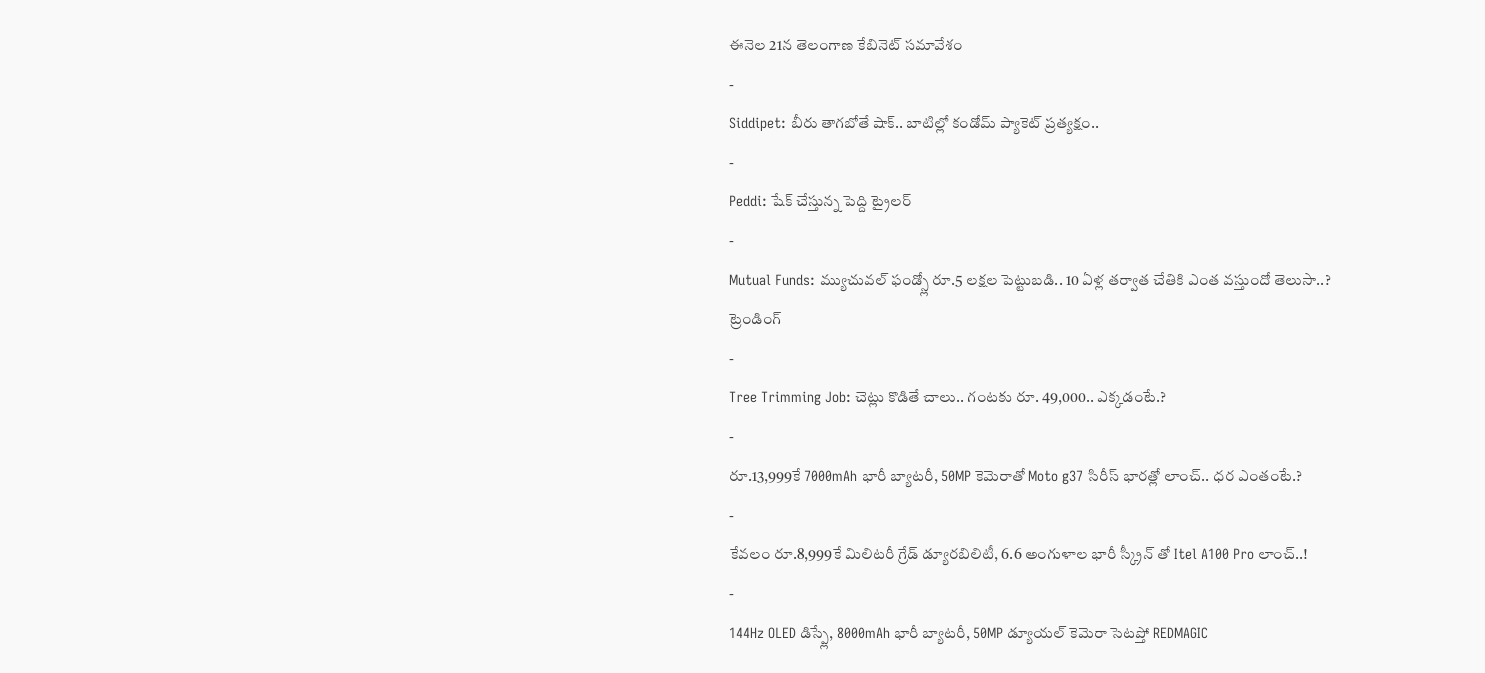ఈనెల 21న తెలంగాణ కేబినెట్ సమావేశం
-
Siddipet: బీరు తాగబోతే షాక్.. బాటిల్లో కండోమ్ ప్యాకెట్ ప్రత్యక్షం..
-
Peddi: షేక్ చేస్తున్న పెద్ది ట్రైలర్
-
Mutual Funds: మ్యుచువల్ ఫండ్స్లో రూ.5 లక్షల పెట్టుబడి.. 10 ఏళ్ల తర్వాత చేతికి ఎంత వస్తుందో తెలుసా..?
ట్రెండింగ్
-
Tree Trimming Job: చెట్లు కొడితే చాలు.. గంటకు రూ. 49,000.. ఎక్కడంటే.?
-
రూ.13,999కే 7000mAh భారీ బ్యాటరీ, 50MP కెమెరాతో Moto g37 సిరీస్ భారత్లో లాంచ్.. ధర ఎంతంటే.?
-
కేవలం రూ.8,999కే మిలిటరీ గ్రేడ్ డ్యూరబిలిటీ, 6.6 అంగుళాల భారీ స్క్రీన్ తో Itel A100 Pro లాంచ్..!
-
144Hz OLED డిస్ప్లే, 8000mAh భారీ బ్యాటరీ, 50MP డ్యూయల్ కెమెరా సెటప్తో REDMAGIC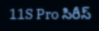11S Pro సిరీస్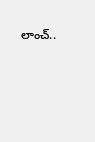లాంచ్..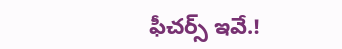ఫీచర్స్ ఇవే.!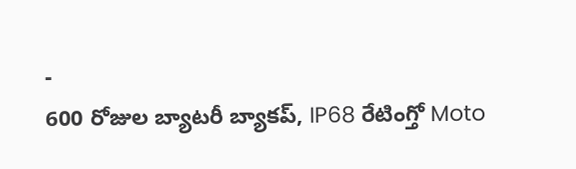-
600 రోజుల బ్యాటరీ బ్యాకప్, IP68 రేటింగ్తో Moto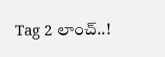Tag 2 లాంచ్..!